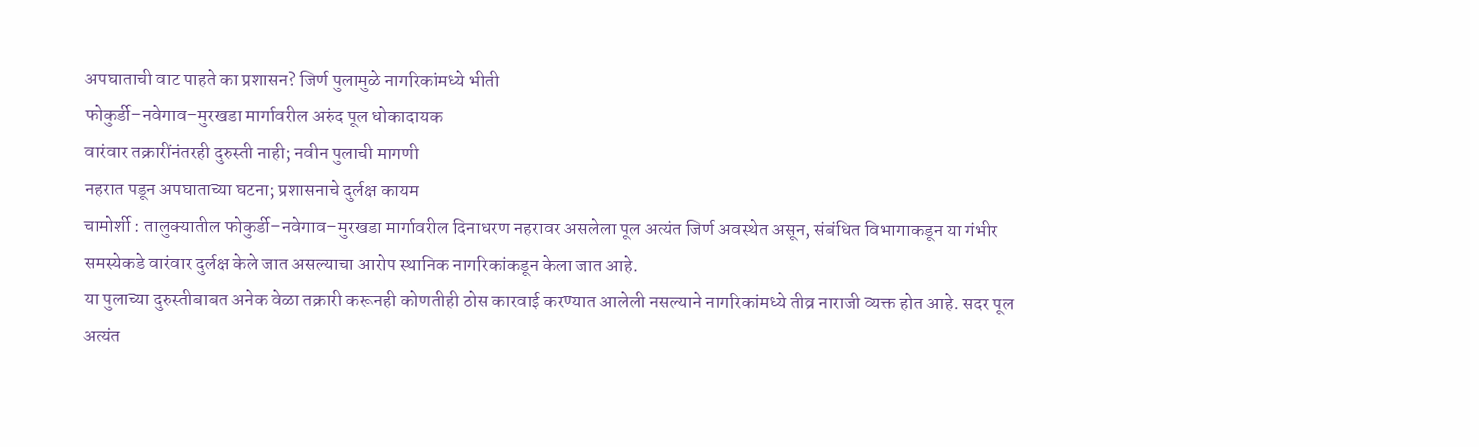अपघाताची वाट पाहते का प्रशासन? जिर्ण पुलामुळे नागरिकांमध्ये भीती
फोकुर्डी–नवेगाव–मुरखडा मार्गावरील अरुंद पूल धोकादायक
वारंवार तक्रारींनंतरही दुरुस्ती नाही; नवीन पुलाची मागणी
नहरात पडून अपघाताच्या घटना; प्रशासनाचे दुर्लक्ष कायम
चामोर्शी : तालुक्यातील फोकुर्डी–नवेगाव–मुरखडा मार्गावरील दिनाधरण नहरावर असलेला पूल अत्यंत जिर्ण अवस्थेत असून, संबंधित विभागाकडून या गंभीर समस्येकडे वारंवार दुर्लक्ष केले जात असल्याचा आरोप स्थानिक नागरिकांकडून केला जात आहे.
या पुलाच्या दुरुस्तीबाबत अनेक वेळा तक्रारी करूनही कोणतीही ठोस कारवाई करण्यात आलेली नसल्याने नागरिकांमध्ये तीव्र नाराजी व्यक्त होत आहे. सदर पूल अत्यंत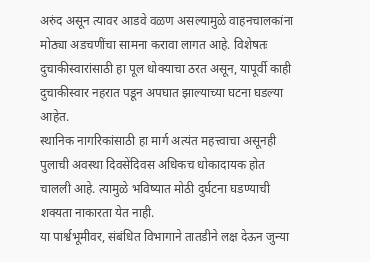अरुंद असून त्यावर आडवे वळण असल्यामुळे वाहनचालकांना मोठ्या अडचणींचा सामना करावा लागत आहे. विशेषतः दुचाकीस्वारांसाठी हा पूल धोक्याचा ठरत असून, यापूर्वी काही दुचाकीस्वार नहरात पडून अपघात झाल्याच्या घटना घडल्या आहेत.
स्थानिक नागरिकांसाठी हा मार्ग अत्यंत महत्त्वाचा असूनही पुलाची अवस्था दिवसेंदिवस अधिकच धोकादायक होत चालली आहे. त्यामुळे भविष्यात मोठी दुर्घटना घडण्याची शक्यता नाकारता येत नाही.
या पार्श्वभूमीवर, संबंधित विभागाने तातडीने लक्ष देऊन जुन्या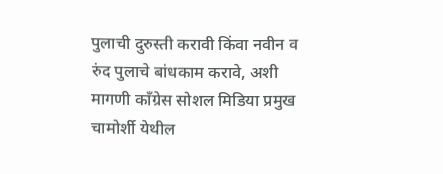पुलाची दुरुस्ती करावी किंवा नवीन व रुंद पुलाचे बांधकाम करावे, अशी मागणी काँग्रेस सोशल मिडिया प्रमुख चामोर्शी येथील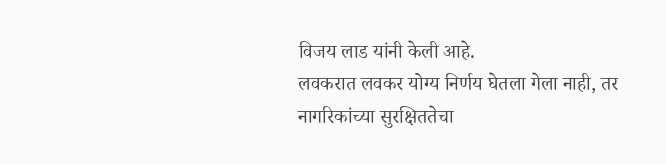विजय लाड यांनी केली आहे.
लवकरात लवकर योग्य निर्णय घेतला गेला नाही, तर नागरिकांच्या सुरक्षिततेचा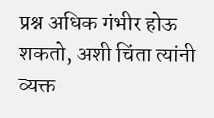प्रश्न अधिक गंभीर होऊ शकतो, अशी चिंता त्यांनी व्यक्त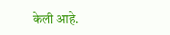केली आहे.